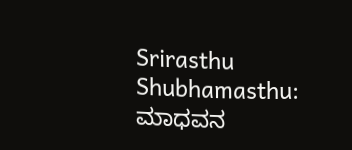Srirasthu Shubhamasthu: ಮಾಧವನ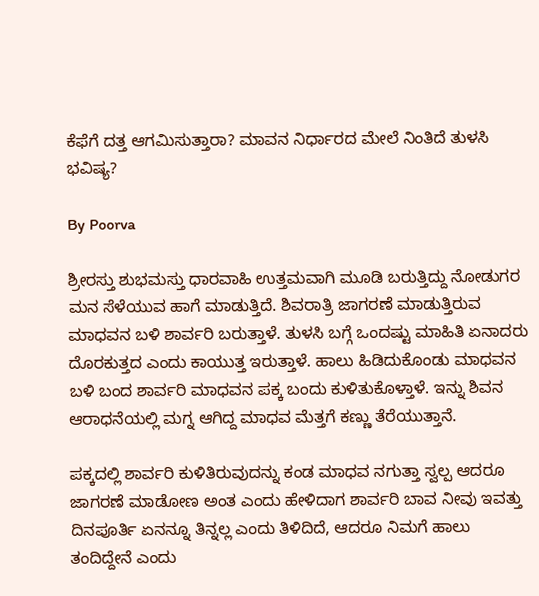ಕೆಫೆಗೆ ದತ್ತ ಆಗಮಿಸುತ್ತಾರಾ? ಮಾವನ ನಿರ್ಧಾರದ ಮೇಲೆ ನಿಂತಿದೆ ತುಳಸಿ ಭವಿಷ್ಯ?

By Poorva

ಶ್ರೀರಸ್ತು ಶುಭಮಸ್ತು ಧಾರವಾಹಿ ಉತ್ತಮವಾಗಿ ಮೂಡಿ ಬರುತ್ತಿದ್ದು ನೋಡುಗರ ಮನ ಸೆಳೆಯುವ ಹಾಗೆ ಮಾಡುತ್ತಿದೆ. ಶಿವರಾತ್ರಿ ಜಾಗರಣೆ ಮಾಡುತ್ತಿರುವ ಮಾಧವನ ಬಳಿ ಶಾರ್ವರಿ ಬರುತ್ತಾಳೆ. ತುಳಸಿ ಬಗ್ಗೆ ಒಂದಷ್ಟು ಮಾಹಿತಿ ಏನಾದರು ದೊರಕುತ್ತದ ಎಂದು ಕಾಯುತ್ತ ಇರುತ್ತಾಳೆ. ಹಾಲು ಹಿಡಿದುಕೊಂಡು ಮಾಧವನ ಬಳಿ ಬಂದ ಶಾರ್ವರಿ ಮಾಧವನ ಪಕ್ಕ ಬಂದು ಕುಳಿತುಕೊಳ್ತಾಳೆ. ಇನ್ನು ಶಿವನ ಆರಾಧನೆಯಲ್ಲಿ ಮಗ್ನ ಆಗಿದ್ದ ಮಾಧವ ಮೆತ್ತಗೆ ಕಣ್ಣು ತೆರೆಯುತ್ತಾನೆ.

ಪಕ್ಕದಲ್ಲಿ ಶಾರ್ವರಿ ಕುಳಿತಿರುವುದನ್ನು ಕಂಡ ಮಾಧವ ನಗುತ್ತಾ ಸ್ವಲ್ಪ ಆದರೂ ಜಾಗರಣೆ ಮಾಡೋಣ ಅಂತ ಎಂದು ಹೇಳಿದಾಗ ಶಾರ್ವರಿ ಬಾವ ನೀವು ಇವತ್ತು ದಿನಪೂರ್ತಿ ಏನನ್ನೂ ತಿನ್ನಲ್ಲ ಎಂದು ತಿಳಿದಿದೆ, ಆದರೂ ನಿಮಗೆ ಹಾಲು ತಂದಿದ್ದೇನೆ ಎಂದು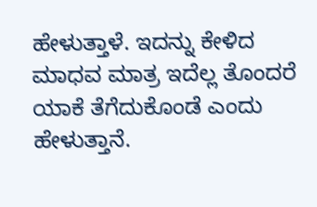ಹೇಳುತ್ತಾಳೆ. ಇದನ್ನು ಕೇಳಿದ ಮಾಧವ ಮಾತ್ರ ಇದೆಲ್ಲ ತೊಂದರೆ ಯಾಕೆ ತೆಗೆದುಕೊಂಡೆ ಎಂದು ಹೇಳುತ್ತಾನೆ.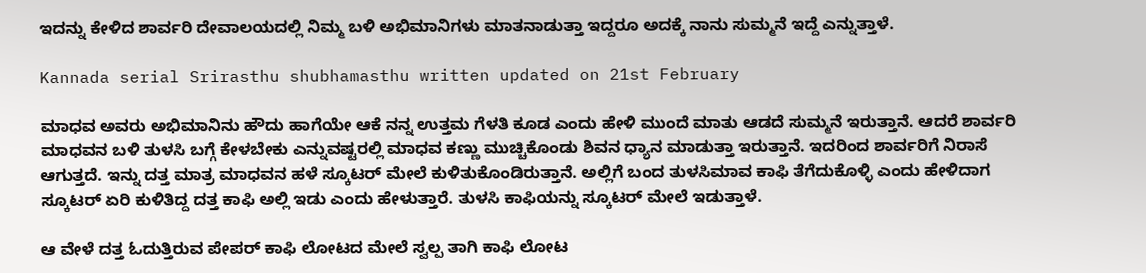ಇದನ್ನು ಕೇಳಿದ ಶಾರ್ವರಿ ದೇವಾಲಯದಲ್ಲಿ ನಿಮ್ಮ ಬಳಿ ಅಭಿಮಾನಿಗಳು ಮಾತನಾಡುತ್ತಾ ಇದ್ದರೂ ಅದಕ್ಕೆ ನಾನು ಸುಮ್ಮನೆ ಇದ್ದೆ ಎನ್ನುತ್ತಾಳೆ.

Kannada serial Srirasthu shubhamasthu written updated on 21st February

ಮಾಧವ ಅವರು ಅಭಿಮಾನಿನು ಹೌದು ಹಾಗೆಯೇ ಆಕೆ ನನ್ನ ಉತ್ತಮ ಗೆಳತಿ ಕೂಡ ಎಂದು ಹೇಳಿ ಮುಂದೆ ಮಾತು ಆಡದೆ ಸುಮ್ಮನೆ ಇರುತ್ತಾನೆ. ಆದರೆ ಶಾರ್ವರಿ ಮಾಧವನ ಬಳಿ ತುಳಸಿ ಬಗ್ಗೆ ಕೇಳಬೇಕು ಎನ್ನುವಷ್ಟರಲ್ಲಿ ಮಾಧವ ಕಣ್ಣು ಮುಚ್ಚಿಕೊಂಡು ಶಿವನ ಧ್ಯಾನ ಮಾಡುತ್ತಾ ಇರುತ್ತಾನೆ. ಇದರಿಂದ ಶಾರ್ವರಿಗೆ ನಿರಾಸೆ ಆಗುತ್ತದೆ. ಇನ್ನು ದತ್ತ ಮಾತ್ರ ಮಾಧವನ ಹಳೆ ಸ್ಕೂಟರ್ ಮೇಲೆ ಕುಳಿತುಕೊಂಡಿರುತ್ತಾನೆ. ಅಲ್ಲಿಗೆ ಬಂದ ತುಳಸಿಮಾವ ಕಾಫಿ ತೆಗೆದುಕೊಳ್ಳಿ ಎಂದು ಹೇಳಿದಾಗ ಸ್ಕೂಟರ್ ಏರಿ ಕುಳಿತಿದ್ದ ದತ್ತ ಕಾಫಿ ಅಲ್ಲಿ ಇಡು ಎಂದು ಹೇಳುತ್ತಾರೆ. ತುಳಸಿ ಕಾಫಿಯನ್ನು ಸ್ಕೂಟರ್ ಮೇಲೆ ಇಡುತ್ತಾಳೆ.

ಆ ವೇಳೆ ದತ್ತ ಓದುತ್ತಿರುವ ಪೇಪರ್ ಕಾಫಿ ಲೋಟದ ಮೇಲೆ ಸ್ವಲ್ಪ ತಾಗಿ ಕಾಫಿ ಲೋಟ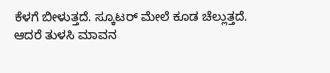ಕೆಳಗೆ ಬೀಳುತ್ತದೆ. ಸ್ಕೂಟರ್ ಮೇಲೆ ಕೂಡ ಚೆಲ್ಲುತ್ತದೆ. ಆದರೆ ತುಳಸಿ ಮಾವನ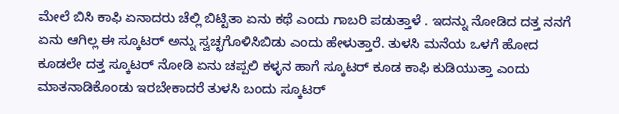ಮೇಲೆ ಬಿಸಿ ಕಾಫಿ ಏನಾದರು ಚೆಲ್ಲಿ ಬಿಟ್ಟಿತಾ ಏನು ಕಥೆ ಎಂದು ಗಾಬರಿ ಪಡುತ್ತಾಳೆ . ಇದನ್ನು ನೋಡಿದ ದತ್ತ ನನಗೆ ಏನು ಆಗಿಲ್ಲ ಈ ಸ್ಕೂಟರ್ ಅನ್ನು ಸ್ವಚ್ಛಗೊಳಿಸಿಬಿಡು ಎಂದು ಹೇಳುತ್ತಾರೆ. ತುಳಸಿ ಮನೆಯ ಒಳಗೆ ಹೋದ ಕೂಡಲೇ ದತ್ತ ಸ್ಕೂಟರ್ ನೋಡಿ ಏನು ಚಪ್ಪಲಿ ಕಳ್ಳನ ಹಾಗೆ ಸ್ಕೂಟರ್ ಕೂಡ ಕಾಫಿ ಕುಡಿಯುತ್ತಾ ಎಂದು ಮಾತನಾಡಿಕೊಂಡು ಇರಬೇಕಾದರೆ ತುಳಸಿ ಬಂದು ಸ್ಕೂಟರ್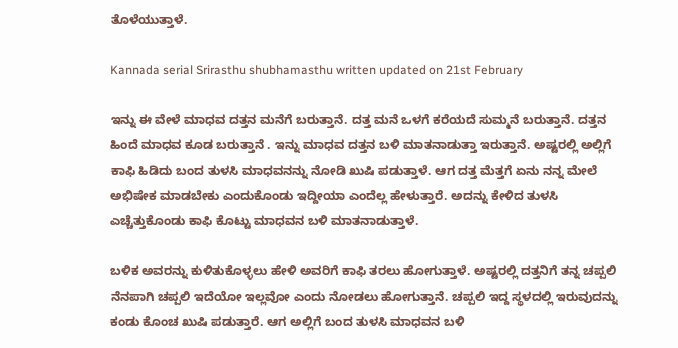ತೊಳೆಯುತ್ತಾಳೆ.

Kannada serial Srirasthu shubhamasthu written updated on 21st February

ಇನ್ನು ಈ ವೇಳೆ ಮಾಧವ ದತ್ತನ ಮನೆಗೆ ಬರುತ್ತಾನೆ. ದತ್ತ ಮನೆ ಒಳಗೆ ಕರೆಯದೆ ಸುಮ್ಮನೆ ಬರುತ್ತಾನೆ. ದತ್ತನ ಹಿಂದೆ ಮಾಧವ ಕೂಡ ಬರುತ್ತಾನೆ . ಇನ್ನು ಮಾಧವ ದತ್ತನ ಬಳಿ ಮಾತನಾಡುತ್ತಾ ಇರುತ್ತಾನೆ. ಅಷ್ಟರಲ್ಲಿ ಅಲ್ಲಿಗೆ ಕಾಫಿ ಹಿಡಿದು ಬಂದ ತುಳಸಿ ಮಾಧವನನ್ನು ನೋಡಿ ಖುಷಿ ಪಡುತ್ತಾಳೆ. ಆಗ ದತ್ತ ಮೆತ್ತಗೆ ಏನು ನನ್ನ ಮೇಲೆ ಅಭಿಷೇಕ ಮಾಡಬೇಕು ಎಂದುಕೊಂಡು ಇದ್ದೀಯಾ ಎಂದೆಲ್ಲ ಹೇಳುತ್ತಾರೆ. ಅದನ್ನು ಕೇಳಿದ ತುಳಸಿ ಎಚ್ಚೆತ್ತುಕೊಂಡು ಕಾಫಿ ಕೊಟ್ಟು ಮಾಧವನ ಬಳಿ ಮಾತನಾಡುತ್ತಾಳೆ.

ಬಳಿಕ ಅವರನ್ನು ಕುಳಿತುಕೊಳ್ಳಲು ಹೇಳಿ ಅವರಿಗೆ ಕಾಫಿ ತರಲು ಹೋಗುತ್ತಾಳೆ. ಅಷ್ಟರಲ್ಲಿ ದತ್ತನಿಗೆ ತನ್ನ ಚಪ್ಪಲಿ ನೆನಪಾಗಿ ಚಪ್ಪಲಿ ಇದೆಯೋ ಇಲ್ಲವೋ ಎಂದು ನೋಡಲು ಹೋಗುತ್ತಾನೆ. ಚಪ್ಪಲಿ ಇದ್ದ ಸ್ಥಳದಲ್ಲಿ ಇರುವುದನ್ನು ಕಂಡು ಕೊಂಚ ಖುಷಿ ಪಡುತ್ತಾರೆ. ಆಗ ಅಲ್ಲಿಗೆ ಬಂದ ತುಳಸಿ ಮಾಧವನ ಬಳಿ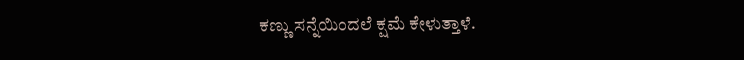ಕಣ್ಣು ಸನ್ನೆಯಿಂದಲೆ ಕ್ಷಮೆ ಕೇಳುತ್ತಾಳೆ.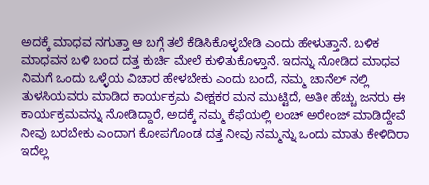ಅದಕ್ಕೆ ಮಾಧವ ನಗುತ್ತಾ ಆ ಬಗ್ಗೆ ತಲೆ ಕೆಡಿಸಿಕೊಳ್ಳಬೇಡಿ ಎಂದು ಹೇಳುತ್ತಾನೆ. ಬಳಿಕ ಮಾಧವನ ಬಳಿ ಬಂದ ದತ್ತ ಕುರ್ಚಿ ಮೇಲೆ ಕುಳಿತುಕೊಳ್ತಾನೆ. ಇದನ್ನು ನೋಡಿದ ಮಾಧವ ನಿಮಗೆ ಒಂದು ಒಳ್ಳೆಯ ವಿಚಾರ ಹೇಳಬೇಕು ಎಂದು ಬಂದೆ, ನಮ್ಮ ಚಾನೆಲ್ ನಲ್ಲಿ ತುಳಸಿಯವರು ಮಾಡಿದ ಕಾರ್ಯಕ್ರಮ ವೀಕ್ಷಕರ ಮನ ಮುಟ್ಟಿದೆ, ಅತೀ ಹೆಚ್ಚು ಜನರು ಈ ಕಾರ್ಯಕ್ರಮವನ್ನು ನೋಡಿದ್ದಾರೆ, ಅದಕ್ಕೆ ನಮ್ಮ ಕೆಫೆಯಲ್ಲಿ ಲಂಚ್ ಅರೇಂಜ್ ಮಾಡಿದ್ದೇವೆ ನೀವು ಬರಬೇಕು ಎಂದಾಗ ಕೋಪಗೊಂಡ ದತ್ತ ನೀವು ನಮ್ಮನ್ನು ಒಂದು ಮಾತು ಕೇಳಿದಿರಾ ಇದೆಲ್ಲ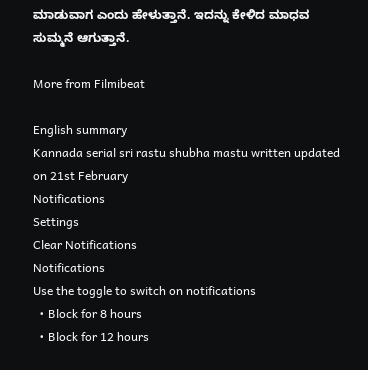ಮಾಡುವಾಗ ಎಂದು ಹೇಳುತ್ತಾನೆ. ಇದನ್ನು ಕೇಳಿದ ಮಾಧವ ಸುಮ್ಮನೆ ಆಗುತ್ತಾನೆ.

More from Filmibeat

English summary
Kannada serial sri rastu shubha mastu written updated on 21st February
Notifications
Settings
Clear Notifications
Notifications
Use the toggle to switch on notifications
  • Block for 8 hours
  • Block for 12 hours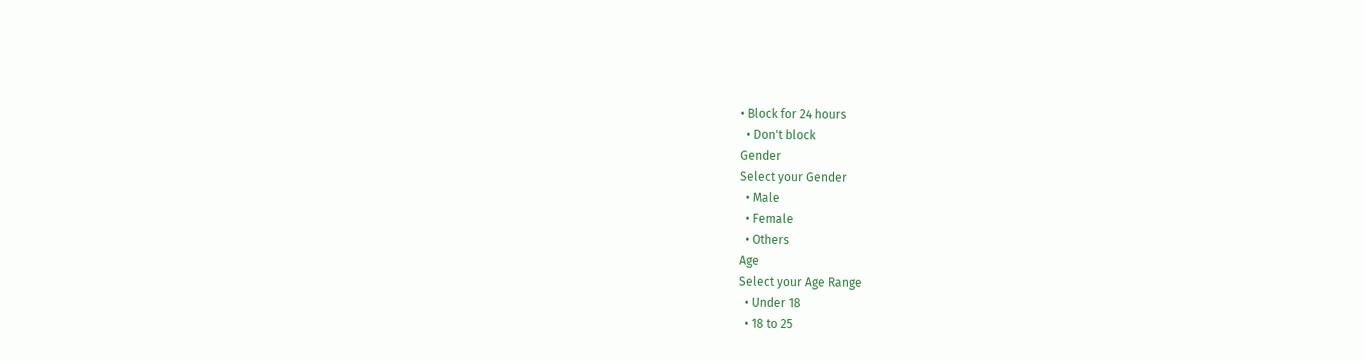• Block for 24 hours
  • Don't block
Gender
Select your Gender
  • Male
  • Female
  • Others
Age
Select your Age Range
  • Under 18
  • 18 to 25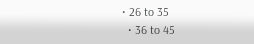• 26 to 35
  • 36 to 45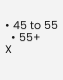• 45 to 55
  • 55+
X